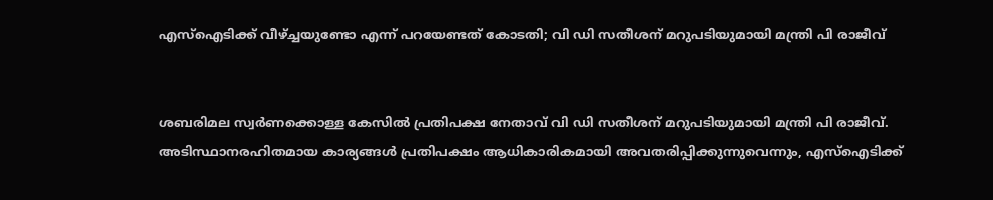എസ്ഐടിക്ക് വീഴ്ച്ചയുണ്ടോ എന്ന് പറയേണ്ടത് കോടതി; വി ഡി സതീശന് മറുപടിയുമായി മന്ത്രി പി രാജീവ്


ശബരിമല സ്വർണക്കൊള്ള കേസിൽ പ്രതിപക്ഷ നേതാവ് വി ഡി സതീശന് മറുപടിയുമായി മന്ത്രി പി രാജീവ്. അടിസ്ഥാനരഹിതമായ കാര്യങ്ങൾ പ്രതിപക്ഷം ആധികാരികമായി അവതരിപ്പിക്കുന്നുവെന്നും, എസ്ഐടിക്ക്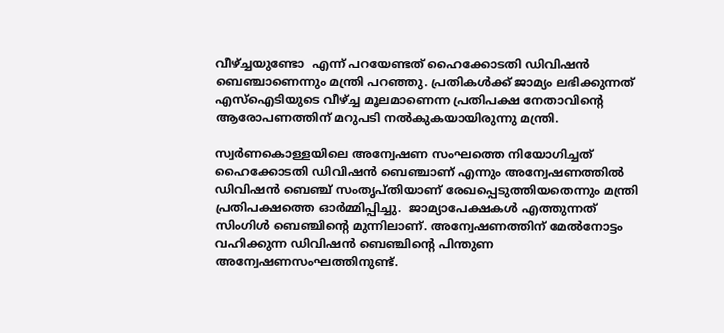വീഴ്ച്ചയുണ്ടോ  എന്ന് പറയേണ്ടത് ഹൈക്കോടതി ഡിവിഷൻ ബെഞ്ചാണെന്നും മന്ത്രി പറഞ്ഞു. പ്രതികൾക്ക് ജാമ്യം ലഭിക്കുന്നത് എസ്ഐടിയുടെ വീഴ്ച്ച മൂലമാണെന്ന പ്രതിപക്ഷ നേതാവിന്റെ ആരോപണത്തിന് മറുപടി നൽകുകയായിരുന്നു മന്ത്രി.

സ്വർണകൊള്ളയിലെ അന്വേഷണ സംഘത്തെ നിയോഗിച്ചത് ഹൈക്കോടതി ഡിവിഷൻ ബെഞ്ചാണ് എന്നും അന്വേഷണത്തിൽ ഡിവിഷൻ ബെഞ്ച് സംതൃപ്തിയാണ് രേഖപ്പെടുത്തിയതെന്നും മന്ത്രി പ്രതിപക്ഷത്തെ ഓർമ്മിപ്പിച്ചു.  ജാമ്യാപേക്ഷകൾ എത്തുന്നത് സിംഗിൾ ബെഞ്ചിന്റെ മുന്നിലാണ്. അന്വേഷണത്തിന് മേൽനോട്ടം വഹിക്കുന്ന ഡിവിഷൻ ബെഞ്ചിന്റെ പിന്തുണ അന്വേഷണസംഘത്തിനുണ്ട്.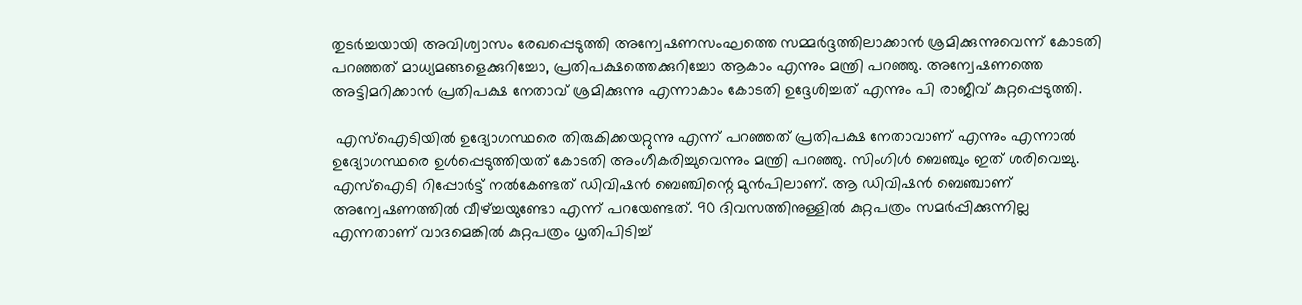തുടർച്ചയായി അവിശ്വാസം രേഖപ്പെടുത്തി അന്വേഷണസംഘത്തെ സമ്മർദ്ദത്തിലാക്കാൻ ശ്രമിക്കുന്നുവെന്ന് കോടതി പറഞ്ഞത് മാധ്യമങ്ങളെക്കുറിച്ചോ, പ്രതിപക്ഷത്തെക്കുറിച്ചോ ആകാം എന്നും മന്ത്രി പറഞ്ഞു. അന്വേഷണത്തെ അട്ടിമറിക്കാൻ പ്രതിപക്ഷ നേതാവ് ശ്രമിക്കുന്നു എന്നാകാം കോടതി ഉദ്ദേശിച്ചത് എന്നും പി രാജീവ് കുറ്റപ്പെടുത്തി.

 എസ്ഐടിയിൽ ഉദ്യോഗസ്ഥരെ തിരുകിക്കയറ്റുന്നു എന്ന് പറഞ്ഞത് പ്രതിപക്ഷ നേതാവാണ് എന്നും എന്നാൽ ഉദ്യോഗസ്ഥരെ ഉൾപ്പെടുത്തിയത് കോടതി അംഗീകരിച്ചുവെന്നും മന്ത്രി പറഞ്ഞു. സിംഗിൾ ബെഞ്ചും ഇത് ശരിവെച്ചു. എസ്ഐടി റിപ്പോർട്ട് നൽകേണ്ടത് ഡിവിഷൻ ബെഞ്ചിന്റെ മുൻപിലാണ്. ആ ഡിവിഷൻ ബെഞ്ചാണ് അന്വേഷണത്തിൽ വീഴ്ച്ചയുണ്ടോ എന്ന് പറയേണ്ടത്. 90 ദിവസത്തിനുള്ളിൽ കുറ്റപത്രം സമർപ്പിക്കുന്നില്ല എന്നതാണ് വാദമെങ്കിൽ കുറ്റപത്രം ധൃതിപിടിച്ച്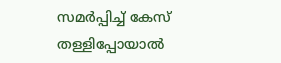സമർപ്പിച്ച് കേസ് തള്ളിപ്പോയാൽ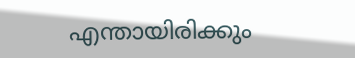എന്തായിരിക്കും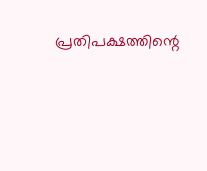പ്രതിപക്ഷത്തിന്റെ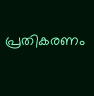പ്രതികരണം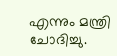എന്നും മന്ത്രി ചോദിച്ചു.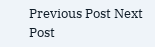Previous Post Next Post